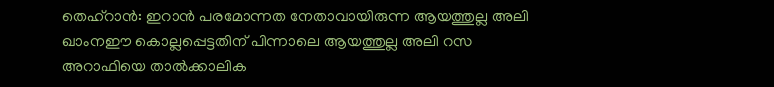തെഹ്റാൻ: ഇറാൻ പരമോന്നത നേതാവായിരുന്ന ആയത്തുല്ല അലി ഖാംനഈ കൊല്ലപ്പെട്ടതിന് പിന്നാലെ ആയത്തുല്ല അലി റസ അറാഫിയെ താൽക്കാലിക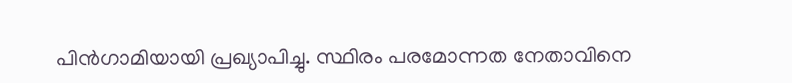പിൻഗാമിയായി പ്രഖ്യാപിച്ചു. സ്ഥിരം പരമോന്നത നേതാവിനെ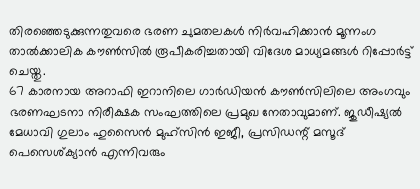തിരഞ്ഞെടുക്കുന്നതുവരെ ഭരണ ചുമതലകൾ നിർവഹിക്കാൻ മൂന്നംഗ താൽക്കാലിക കൗൺസിൽ രൂപീകരിച്ചതായി വിദേശ മാധ്യമങ്ങൾ റിപ്പോർട്ട് ചെയ്തു.
67 കാരനായ അറാഫി ഇറാനിലെ ഗാർഡിയൻ കൗൺസിലിലെ അംഗവും ഭരണഘടനാ നിരീക്ഷക സംഘത്തിലെ പ്രമുഖ നേതാവുമാണ്. ജുഡീഷ്യൽ മേധാവി ഗുലാം ഹുസൈൻ മുഹ്സിൻ ഇജീ, പ്രസിഡന്റ് മസൂദ് പെസെശ്ക്യാൻ എന്നിവരും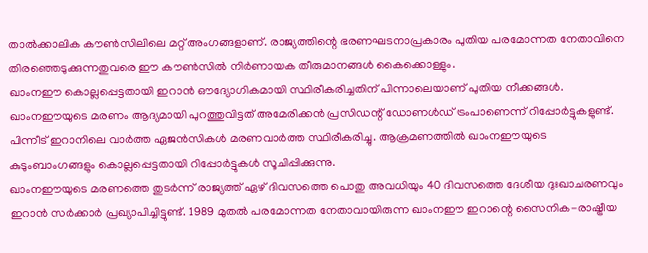താൽക്കാലിക കൗൺസിലിലെ മറ്റ് അംഗങ്ങളാണ്. രാജ്യത്തിന്റെ ഭരണഘടനാപ്രകാരം പുതിയ പരമോന്നത നേതാവിനെ തിരഞ്ഞെടുക്കുന്നതുവരെ ഈ കൗൺസിൽ നിർണായക തീരുമാനങ്ങൾ കൈക്കൊള്ളും.
ഖാംനഈ കൊല്ലപ്പെട്ടതായി ഇറാൻ ഔദ്യോഗികമായി സ്ഥിരീകരിച്ചതിന് പിന്നാലെയാണ് പുതിയ നീക്കങ്ങൾ. ഖാംനഈയുടെ മരണം ആദ്യമായി പുറത്തുവിട്ടത് അമേരിക്കൻ പ്രസിഡന്റ് ഡോണൾഡ് ട്രംപാണെന്ന് റിപ്പോർട്ടുകളുണ്ട്. പിന്നീട് ഇറാനിലെ വാർത്ത ഏജൻസികൾ മരണവാർത്ത സ്ഥിരീകരിച്ചു. ആക്രമണത്തിൽ ഖാംനഈയുടെ കുടുംബാംഗങ്ങളും കൊല്ലപ്പെട്ടതായി റിപ്പോർട്ടുകൾ സൂചിപ്പിക്കുന്നു.
ഖാംനഈയുടെ മരണത്തെ തുടർന്ന് രാജ്യത്ത് ഏഴ് ദിവസത്തെ പൊതു അവധിയും 40 ദിവസത്തെ ദേശീയ ദുഃഖാചരണവും ഇറാൻ സർക്കാർ പ്രഖ്യാപിച്ചിട്ടുണ്ട്. 1989 മുതൽ പരമോന്നത നേതാവായിരുന്ന ഖാംനഈ ഇറാന്റെ സൈനിക-രാഷ്ട്രീയ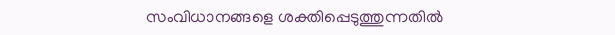സംവിധാനങ്ങളെ ശക്തിപ്പെടുത്തുന്നതിൽ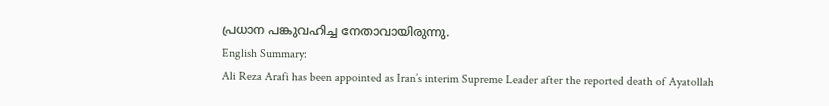പ്രധാന പങ്കുവഹിച്ച നേതാവായിരുന്നു.
English Summary:
Ali Reza Arafi has been appointed as Iran’s interim Supreme Leader after the reported death of Ayatollah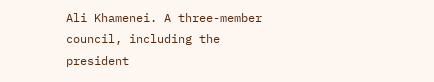Ali Khamenei. A three-member council, including the president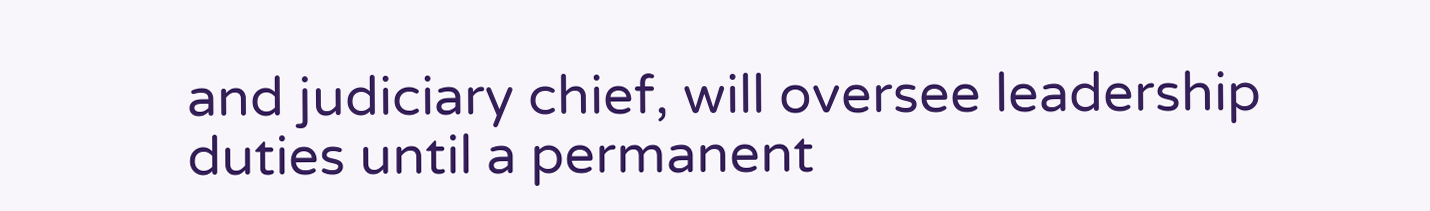and judiciary chief, will oversee leadership duties until a permanent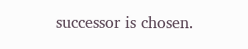successor is chosen.